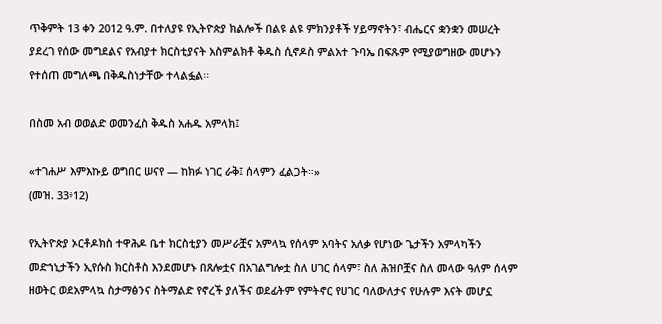ጥቅምት 13 ቀን 2012 ዓ.ም. በተለያዩ የኢትዮጵያ ክልሎች በልዩ ልዩ ምክንያቶች ሃይማኖትን፣ ብሔርና ቋንቋን መሠረት ያደረገ የሰው መግደልና የአብያተ ክርስቲያናት አስምልክቶ ቅዱስ ሲኖዶስ ምልአተ ጉባኤ በፍጹም የሚያወግዘው መሆኑን የተሰጠ መግለጫ በቅዱስነታቸው ተላልፏል፡፡

በስመ አብ ወወልድ ወመንፈስ ቅዱስ አሐዱ አምላክ፤

«ተገሐሥ እምእኩይ ወግበር ሠናየ — ከክፉ ነገር ራቅ፤ ሰላምን ፈልጋት።»
(መዝ. 33፥12)

የኢትዮጵያ ኦርቶዶክስ ተዋሕዶ ቤተ ክርስቲያን መሥራቿና አምላኳ የሰላም አባትና አለቃ የሆነው ጌታችን አምላካችን መድኀኒታችን ኢየሱስ ክርስቶስ እንደመሆኑ በጸሎቷና በአገልግሎቷ ስለ ሀገር ሰላም፣ ስለ ሕዝቦቿና ስለ መላው ዓለም ሰላም ዘወትር ወደአምላኳ ስታማፅንና ስትማልድ የኖረች ያለችና ወደፊትም የምትኖር የሀገር ባለውለታና የሁሉም እናት መሆኗ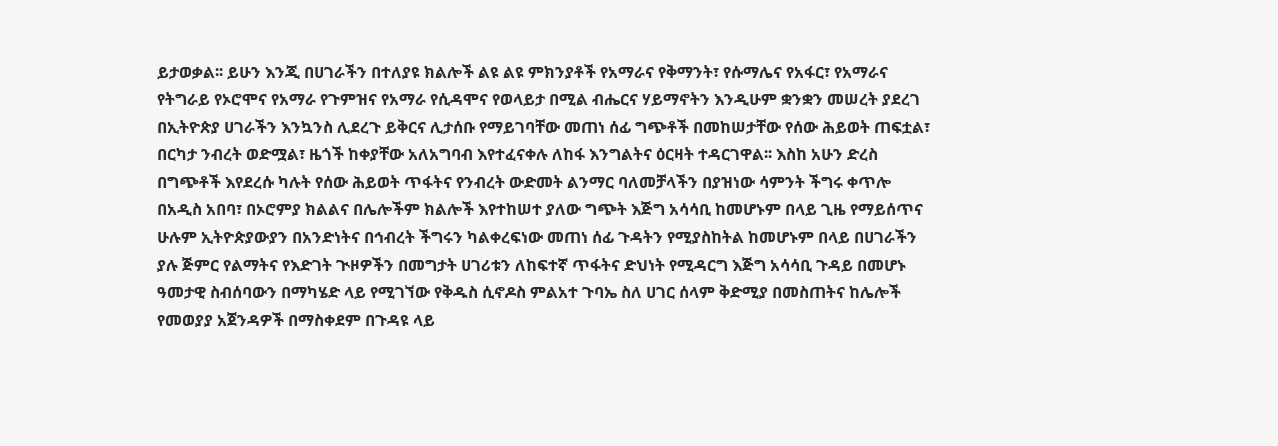ይታወቃል፡፡ ይሁን እንጂ በሀገራችን በተለያዩ ክልሎች ልዩ ልዩ ምክንያቶች የአማራና የቅማንት፣ የሱማሌና የአፋር፣ የአማራና የትግራይ የኦሮሞና የአማራ የጉምዝና የአማራ የሲዳሞና የወላይታ በሚል ብሔርና ሃይማኖትን እንዲሁም ቋንቋን መሠረት ያደረገ በኢትዮጵያ ሀገራችን እንኳንስ ሊደረጉ ይቅርና ሊታሰቡ የማይገባቸው መጠነ ሰፊ ግጭቶች በመከሠታቸው የሰው ሕይወት ጠፍቷል፣ በርካታ ንብረት ወድሟል፣ ዜጎች ከቀያቸው አለአግባብ እየተፈናቀሉ ለከፋ እንግልትና ዕርዛት ተዳርገዋል፡፡ እስከ አሁን ድረስ በግጭቶች እየደረሱ ካሉት የሰው ሕይወት ጥፋትና የንብረት ውድመት ልንማር ባለመቻላችን በያዝነው ሳምንት ችግሩ ቀጥሎ በአዲስ አበባ፣ በኦሮምያ ክልልና በሌሎችም ክልሎች እየተከሠተ ያለው ግጭት እጅግ አሳሳቢ ከመሆኑም በላይ ጊዜ የማይሰጥና ሁሉም ኢትዮጵያውያን በአንድነትና በኅብረት ችግሩን ካልቀረፍነው መጠነ ሰፊ ጉዳትን የሚያስከትል ከመሆኑም በላይ በሀገራችን ያሉ ጅምር የልማትና የእድገት ጒዞዎችን በመግታት ሀገሪቱን ለከፍተኛ ጥፋትና ድህነት የሚዳርግ እጅግ አሳሳቢ ጉዳይ በመሆኑ ዓመታዊ ስብሰባውን በማካሄድ ላይ የሚገኘው የቅዱስ ሲኖዶስ ምልአተ ጉባኤ ስለ ሀገር ሰላም ቅድሚያ በመስጠትና ከሌሎች የመወያያ አጀንዳዎች በማስቀደም በጉዳዩ ላይ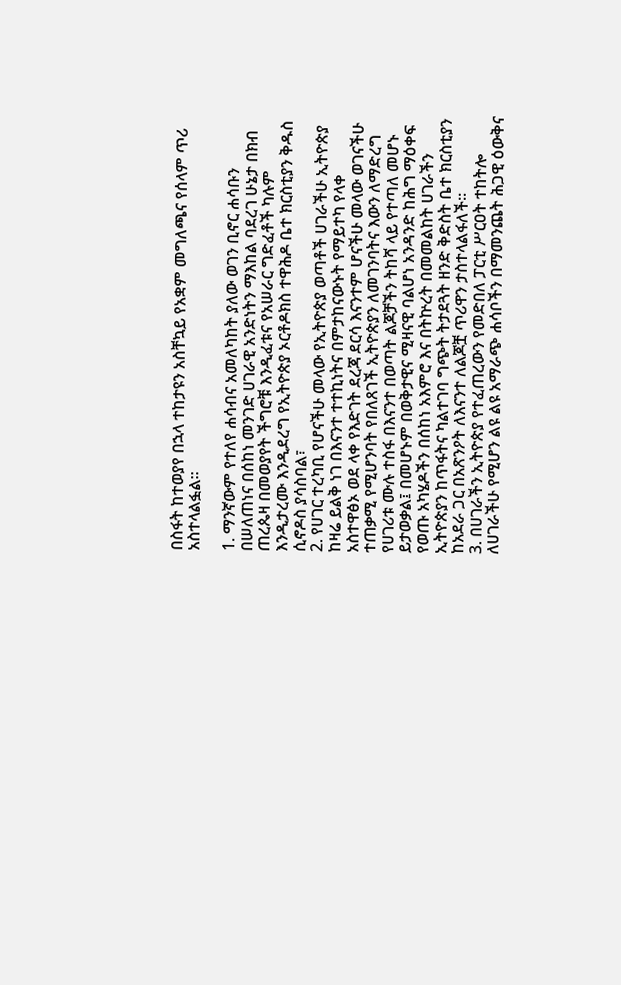በስፋት ከተወያየ በኋላ ተከታዩን አስቸኳይ የአቋም መግለጫና የሰላም ጥሪ አስተላልፏል፡፡

1. ማንኛውም የተለየ ሐሳብና አመለካከት ያለው ወገን ቢኖር ሐሳቡን በሠለጠነና በሰከነ መንገድ ሀገራዊ አንድነትን ማእከል ባደረገ ሁኔታ በክብ ጠረጴዛ በመወያየት ችግሮቹ እንዲፈቱና የአሠራር ግድፈቶች ካሉም እንዲታረሙ እንዲደረግ የኢትዮጵያ ኦርቶዶክስ ተዋሕዶ ቤተ ክርስቲያን ቅዱስ ሲኖዶስ ያሳስባል፣
2. የሀገር ተረካቢ የሆናችሁ መላው የኢትዮጵያ ወጣቶች ሀገራችሁ ኢትዮጵያ ከዛሬ ይልቅ ነገ በእናንተ ተተኪነትና በምታከናውኑት የማይተካ የላቀ አስተዋፅኦ ወደ ላቀ የእድገት ደረጃ ደርሳ እናንተም ሆናችሁ መላው ወገናችሁ ተጠቃሚ የሚሆንባት የበለጸገች ኢትዮጵያን ለመገንባትና እውን ለማድረግ የሀገሪቱ ሙሉ ተስፋ በእናንተ በወጣት ልጆቻችን ትከሻ ላይ የተጣለ መሆኑ ይታወቃል፤ በመሆኑም በወቅታዊና ሚዛናዊ ባልሆነ አንዳንድ ከሕግ ማዕቀፍ የወጡ አካሄዶችን በሰከነ አእምሮ እና በትኵረት በመመልከት ሀገራችን ኢትዮጵያን ከጥፋትና ካልተገባ ግጭት ትታደጓት ዘንድ ቅድስት ቤተ ክርስቲያን ከአደራ ጋር በአጽንዖት ለእናንተ ለልጆቿ ጥሪዋን ታስተላልፋለች፡፡
3. በሀገራችን ኢትዮጵያ የተፈጠረውን የመድበለ ፓርቲ ሥርዐት ተከትሎ ለሀገራችሁ የሚሆን ልዩ ልዩ አማራጭ ሐሳቦችን በማመንጨት ሕጋዊ ዕውቅና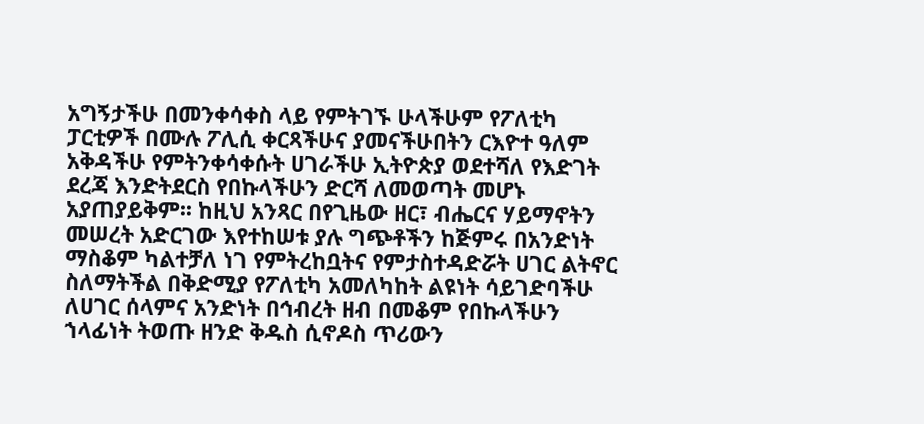አግኝታችሁ በመንቀሳቀስ ላይ የምትገኙ ሁላችሁም የፖለቲካ ፓርቲዎች በሙሉ ፖሊሲ ቀርጻችሁና ያመናችሁበትን ርእዮተ ዓለም አቅዳችሁ የምትንቀሳቀሱት ሀገራችሁ ኢትዮጵያ ወደተሻለ የእድገት ደረጃ እንድትደርስ የበኩላችሁን ድርሻ ለመወጣት መሆኑ አያጠያይቅም፡፡ ከዚህ አንጻር በየጊዜው ዘር፣ ብሔርና ሃይማኖትን መሠረት አድርገው እየተከሠቱ ያሉ ግጭቶችን ከጅምሩ በአንድነት ማስቆም ካልተቻለ ነገ የምትረከቧትና የምታስተዳድሯት ሀገር ልትኖር ስለማትችል በቅድሚያ የፖለቲካ አመለካከት ልዩነት ሳይገድባችሁ ለሀገር ሰላምና አንድነት በኅብረት ዘብ በመቆም የበኩላችሁን ኀላፊነት ትወጡ ዘንድ ቅዱስ ሲኖዶስ ጥሪውን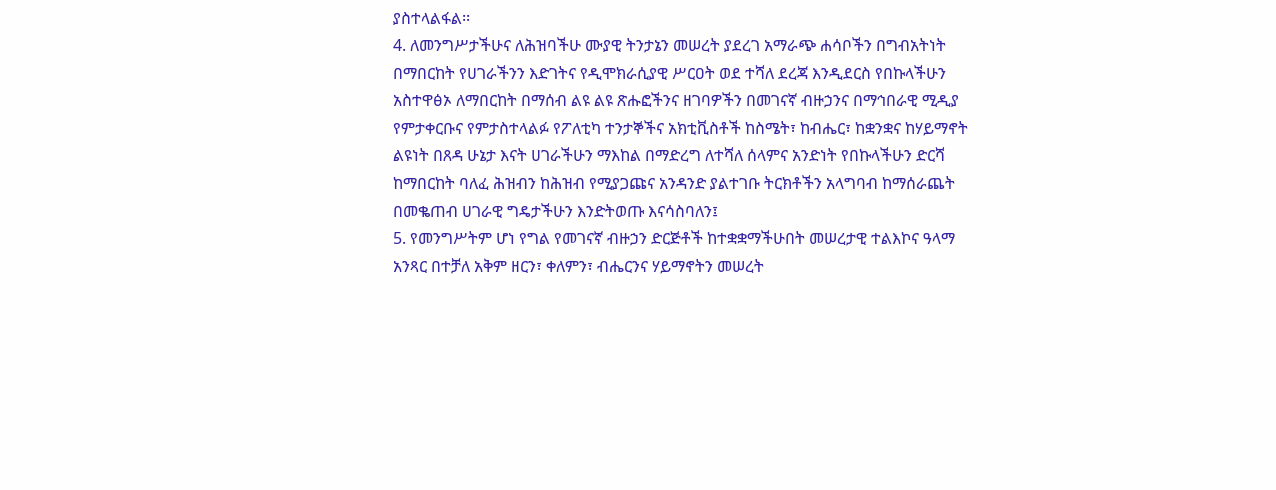ያስተላልፋል፡፡
4. ለመንግሥታችሁና ለሕዝባችሁ ሙያዊ ትንታኔን መሠረት ያደረገ አማራጭ ሐሳቦችን በግብአትነት በማበርከት የሀገራችንን እድገትና የዲሞክራሲያዊ ሥርዐት ወደ ተሻለ ደረጃ እንዲደርስ የበኩላችሁን አስተዋፅኦ ለማበርከት በማሰብ ልዩ ልዩ ጽሑፎችንና ዘገባዎችን በመገናኛ ብዙኃንና በማኅበራዊ ሚዲያ የምታቀርቡና የምታስተላልፉ የፖለቲካ ተንታኞችና አክቲቪስቶች ከስሜት፣ ከብሔር፣ ከቋንቋና ከሃይማኖት ልዩነት በጸዳ ሁኔታ እናት ሀገራችሁን ማእከል በማድረግ ለተሻለ ሰላምና አንድነት የበኩላችሁን ድርሻ ከማበርከት ባለፈ ሕዝብን ከሕዝብ የሚያጋጩና አንዳንድ ያልተገቡ ትርክቶችን አላግባብ ከማሰራጨት በመቈጠብ ሀገራዊ ግዴታችሁን እንድትወጡ እናሳስባለን፤
5. የመንግሥትም ሆነ የግል የመገናኛ ብዙኃን ድርጅቶች ከተቋቋማችሁበት መሠረታዊ ተልእኮና ዓላማ አንጻር በተቻለ አቅም ዘርን፣ ቀለምን፣ ብሔርንና ሃይማኖትን መሠረት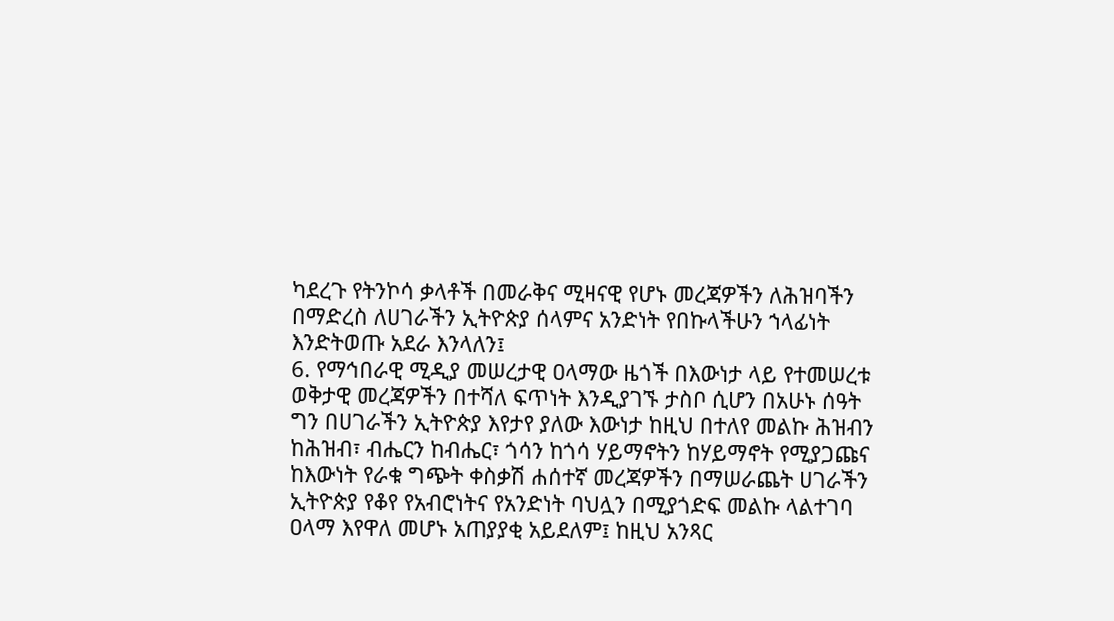ካደረጉ የትንኮሳ ቃላቶች በመራቅና ሚዛናዊ የሆኑ መረጃዎችን ለሕዝባችን በማድረስ ለሀገራችን ኢትዮጵያ ሰላምና አንድነት የበኩላችሁን ኀላፊነት እንድትወጡ አደራ እንላለን፤
6. የማኅበራዊ ሚዲያ መሠረታዊ ዐላማው ዜጎች በእውነታ ላይ የተመሠረቱ ወቅታዊ መረጃዎችን በተሻለ ፍጥነት እንዲያገኙ ታስቦ ሲሆን በአሁኑ ሰዓት ግን በሀገራችን ኢትዮጵያ እየታየ ያለው እውነታ ከዚህ በተለየ መልኩ ሕዝብን ከሕዝብ፣ ብሔርን ከብሔር፣ ጎሳን ከጎሳ ሃይማኖትን ከሃይማኖት የሚያጋጩና ከእውነት የራቁ ግጭት ቀስቃሽ ሐሰተኛ መረጃዎችን በማሠራጨት ሀገራችን ኢትዮጵያ የቆየ የአብሮነትና የአንድነት ባህሏን በሚያጎድፍ መልኩ ላልተገባ ዐላማ እየዋለ መሆኑ አጠያያቂ አይደለም፤ ከዚህ አንጻር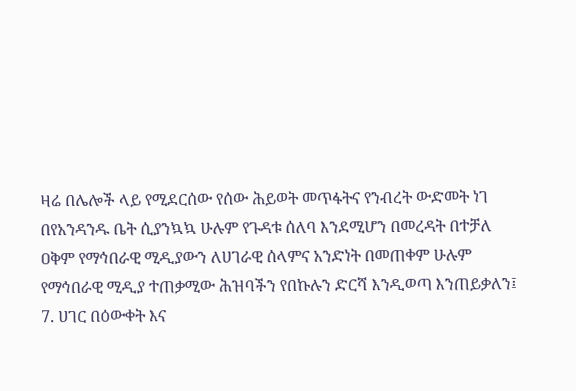ዛሬ በሌሎች ላይ የሚደርሰው የሰው ሕይወት መጥፋትና የንብረት ውድመት ነገ በየአንዳንዱ ቤት ሲያንኳኳ ሁሉም የጉዳቱ ሰለባ እንደሚሆን በመረዳት በተቻለ ዐቅም የማኅበራዊ ሚዲያውን ለሀገራዊ ሰላምና አንድነት በመጠቀም ሁሉም የማኅበራዊ ሚዲያ ተጠቃሚው ሕዝባችን የበኩሉን ድርሻ እንዲወጣ እንጠይቃለን፤
7. ሀገር በዕውቀት እና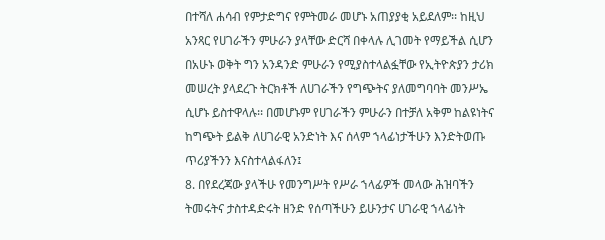በተሻለ ሐሳብ የምታድግና የምትመራ መሆኑ አጠያያቂ አይደለም፡፡ ከዚህ አንጻር የሀገራችን ምሁራን ያላቸው ድርሻ በቀላሉ ሊገመት የማይችል ሲሆን በአሁኑ ወቅት ግን አንዳንድ ምሁራን የሚያስተላልፏቸው የኢትዮጵያን ታሪክ መሠረት ያላደረጉ ትርክቶች ለሀገራችን የግጭትና ያለመግባባት መንሥኤ ሲሆኑ ይስተዋላሉ፡፡ በመሆኑም የሀገራችን ምሁራን በተቻለ አቅም ከልዩነትና ከግጭት ይልቅ ለሀገራዊ አንድነት እና ሰላም ኀላፊነታችሁን እንድትወጡ ጥሪያችንን እናስተላልፋለን፤
8. በየደረጃው ያላችሁ የመንግሥት የሥራ ኀላፊዎች መላው ሕዝባችን ትመሩትና ታስተዳድሩት ዘንድ የሰጣችሁን ይሁንታና ሀገራዊ ኀላፊነት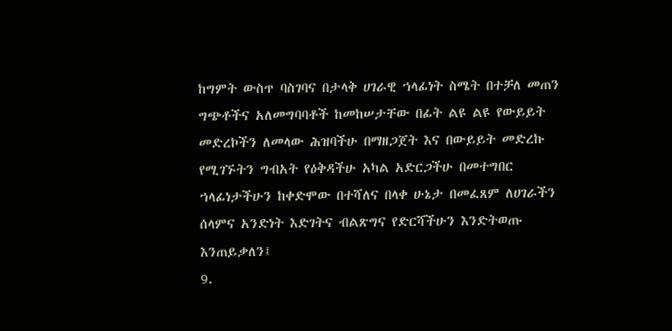ከግምት ውስጥ ባስገባና በታላቅ ሀገራዊ ኀላፊነት ስሜት በተቻለ መጠን ግጭቶችና አለመግባባቶች ከመከሠታቸው በፊት ልዩ ልዩ የውይይት መድረኮችን ለመላው ሕዝባችሁ በማዘጋጀት እና በውይይት መድረኩ የሚገኙትን ግብአት የዕቅዳችሁ አካል አድርጋችሁ በመተግበር ኀላፊነታችሁን ከቀድሞው በተሻለና በላቀ ሁኔታ በመፈጸም ለሀገራችን ሰላምና አንድነት እድገትና ብልጽግና የድርሻችሁን እንድትወጡ እንጠይቃለን፤
9.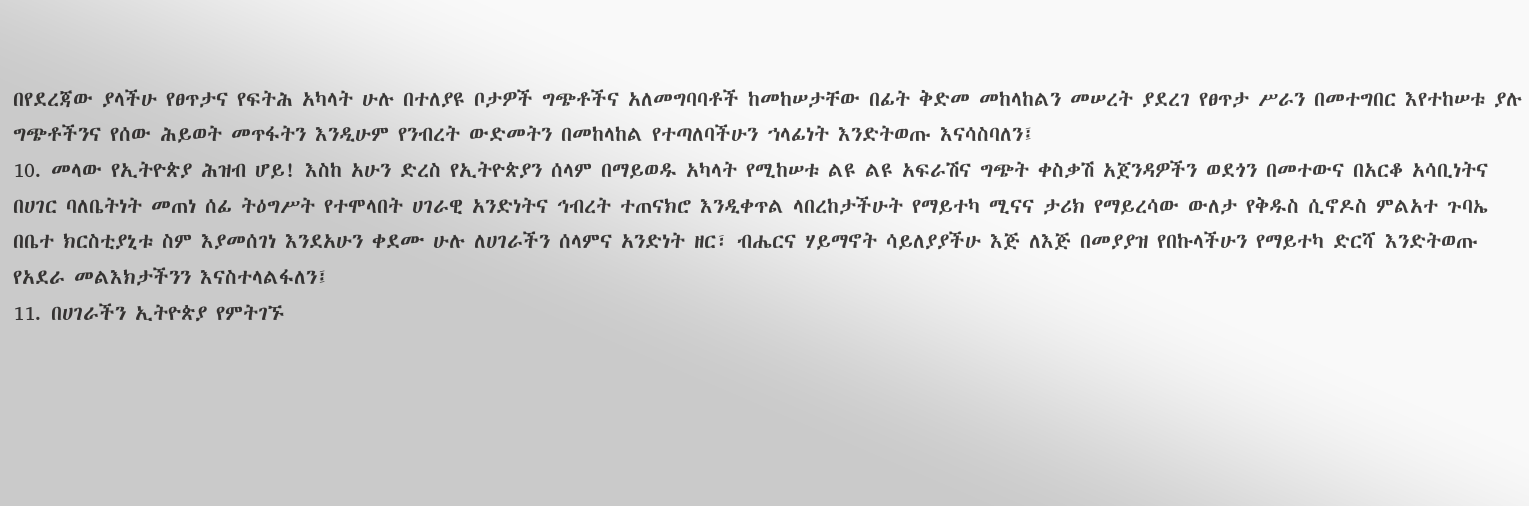በየደረጃው ያላችሁ የፀጥታና የፍትሕ አካላት ሁሉ በተለያዩ ቦታዎች ግጭቶችና አለመግባባቶች ከመከሠታቸው በፊት ቅድመ መከላከልን መሠረት ያደረገ የፀጥታ ሥራን በመተግበር እየተከሠቱ ያሉ ግጭቶችንና የሰው ሕይወት መጥፋትን እንዲሁም የንብረት ውድመትን በመከላከል የተጣለባችሁን ኀላፊነት እንድትወጡ እናሳስባለን፤
10. መላው የኢትዮጵያ ሕዝብ ሆይ! እስከ አሁን ድረስ የኢትዮጵያን ሰላም በማይወዱ አካላት የሚከሠቱ ልዩ ልዩ አፍራሽና ግጭት ቀስቃሽ አጀንዳዎችን ወደጎን በመተውና በአርቆ አሳቢነትና በሀገር ባለቤትነት መጠነ ሰፊ ትዕግሥት የተሞላበት ሀገራዊ አንድነትና ኅብረት ተጠናክሮ እንዲቀጥል ላበረከታችሁት የማይተካ ሚናና ታሪክ የማይረሳው ውለታ የቅዱስ ሲኖዶስ ምልአተ ጉባኤ በቤተ ክርስቲያኒቱ ስም እያመሰገነ እንደአሁን ቀደሙ ሁሉ ለሀገራችን ሰላምና አንድነት ዘር፣ ብሔርና ሃይማኖት ሳይለያያችሁ እጅ ለእጅ በመያያዝ የበኩላችሁን የማይተካ ድርሻ እንድትወጡ የአደራ መልእክታችንን እናስተላልፋለን፤
11. በሀገራችን ኢትዮጵያ የምትገኙ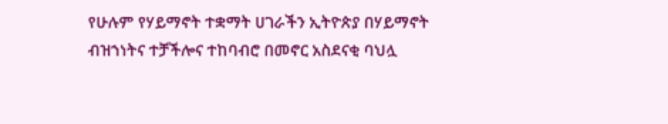የሁሉም የሃይማኖት ተቋማት ሀገራችን ኢትዮጵያ በሃይማኖት ብዝኀነትና ተቻችሎና ተከባብሮ በመኖር አስደናቂ ባህሏ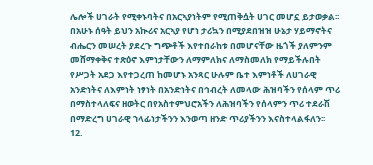ሌሎች ሀገራት የሚቀኑባትና በአርኣያነትም የሚጠቅሷት ሀገር መሆኗ ይታወቃል፡፡ በአሁኑ ሰዓት ይህን አኲሪና አርኣያ የሆነ ታሪኳን በሚያደበዝዝ ሁኔታ ሃይማኖትና ብሔርን መሠረት ያደረጉ ግጭቶች እየተበራከቱ በመሆናቸው ዜጎች ያለምንም መሸማቀቅና ተጽዕኖ እምነታቸውን ለማምለክና ለማስመለክ የማይችሉበት የሥጋት አደጋ እየተጋረጠ ከመሆኑ አንጻር ሁሉም ቤተ እምነቶች ለሀገራዊ አንድነትና ለእምነት ነፃነት በአንድነትና በኅብረት ለመላው ሕዝባችን የሰላም ጥሪ በማስተላለፍና ዘወትር በየአስተምህሮአችን ለሕዝባችን የሰላምን ጥሪ ተደራሽ በማድረግ ሀገራዊ ኀላፊነታችንን እንወጣ ዘንድ ጥሪያችንን እናስተላልፋለን፡፡
12.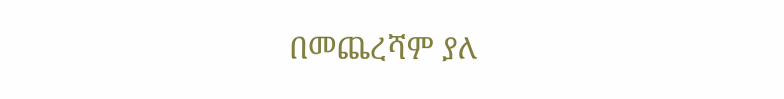በመጨረሻም ያለ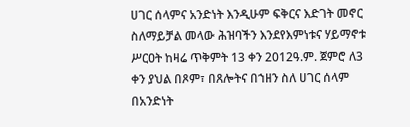ሀገር ሰላምና አንድነት እንዲሁም ፍቅርና እድገት መኖር ስለማይቻል መላው ሕዝባችን እንደየእምነቱና ሃይማኖቱ ሥርዐት ከዛሬ ጥቅምት 13 ቀን 2012ዓ.ም. ጀምሮ ለ3 ቀን ያህል በጾም፣ በጸሎትና በኀዘን ስለ ሀገር ሰላም በአንድነት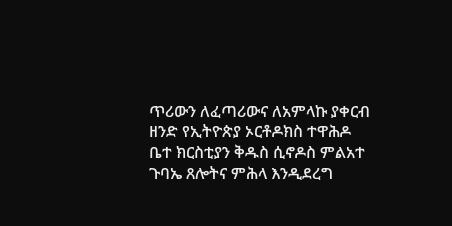ጥሪውን ለፈጣሪውና ለአምላኩ ያቀርብ ዘንድ የኢትዮጵያ ኦርቶዶክስ ተዋሕዶ ቤተ ክርስቲያን ቅዱስ ሲኖዶስ ምልአተ ጉባኤ ጸሎትና ምሕላ እንዲደረግ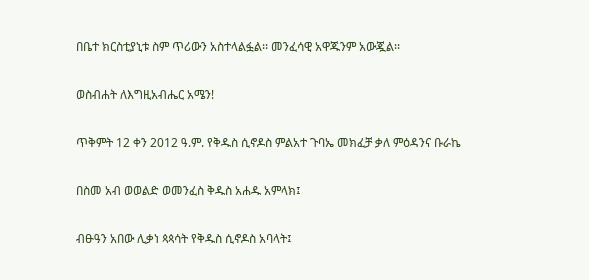በቤተ ክርስቲያኒቱ ስም ጥሪውን አስተላልፏል፡፡ መንፈሳዊ አዋጁንም አውጇል፡፡

ወስብሐት ለእግዚአብሔር አሜን!

ጥቅምት 12 ቀን 2012 ዓ.ም. የቅዱስ ሲኖዶስ ምልአተ ጉባኤ መክፈቻ ቃለ ምዕዳንና ቡራኬ

በስመ አብ ወወልድ ወመንፈስ ቅዱስ አሐዱ አምላክ፤

ብፁዓን አበው ሊቃነ ጳጳሳት የቅዱስ ሲኖዶስ አባላት፤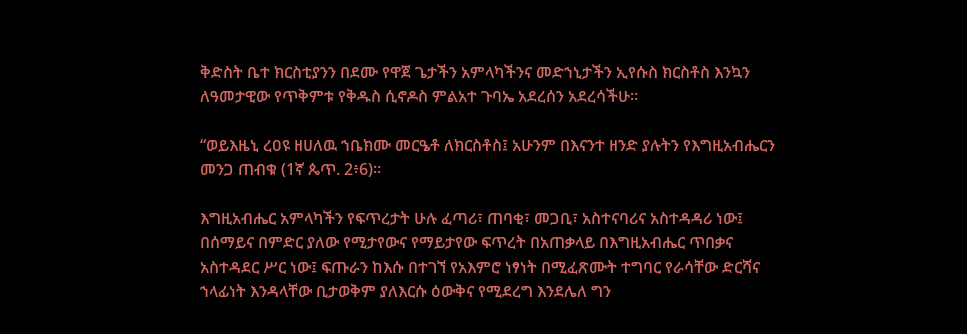ቅድስት ቤተ ክርስቲያንን በደሙ የዋጀ ጌታችን አምላካችንና መድኀኒታችን ኢየሱስ ክርስቶስ እንኳን ለዓመታዊው የጥቅምቱ የቅዱስ ሲኖዶስ ምልአተ ጉባኤ አደረሰን አደረሳችሁ፡፡

“ወይእዜኒ ረዐዩ ዘሀለዉ ኀቤክሙ መርዔቶ ለክርስቶስ፤ አሁንም በእናንተ ዘንድ ያሉትን የእግዚአብሔርን መንጋ ጠብቁ (1ኛ ጴጥ. 2፥6)፡፡

እግዚአብሔር አምላካችን የፍጥረታት ሁሉ ፈጣሪ፣ ጠባቂ፣ መጋቢ፣ አስተናባሪና አስተዳዳሪ ነው፤ በሰማይና በምድር ያለው የሚታየውና የማይታየው ፍጥረት በአጠቃላይ በእግዚአብሔር ጥበቃና አስተዳደር ሥር ነው፤ ፍጡራን ከእሱ በተገኘ የአእምሮ ነፃነት በሚፈጽሙት ተግባር የራሳቸው ድርሻና ኀላፊነት እንዳላቸው ቢታወቅም ያለእርሱ ዕውቅና የሚደረግ እንደሌለ ግን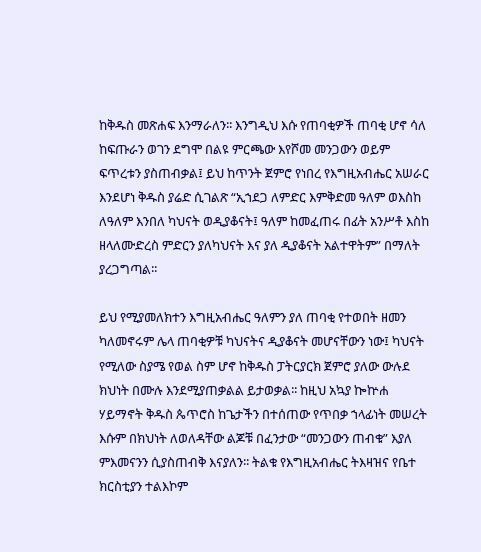ከቅዱስ መጽሐፍ እንማራለን፡፡ እንግዲህ እሱ የጠባቂዎች ጠባቂ ሆኖ ሳለ ከፍጡራን ወገን ደግሞ በልዩ ምርጫው እየሾመ መንጋውን ወይም ፍጥረቱን ያስጠብቃል፤ ይህ ከጥንት ጀምሮ የነበረ የእግዚአብሔር አሠራር እንደሆነ ቅዱስ ያሬድ ሲገልጽ “ኢኀደጋ ለምድር እምቅድመ ዓለም ወእስከ ለዓለም እንበለ ካህናት ወዲያቆናት፤ ዓለም ከመፈጠሩ በፊት አንሥቶ እስከ ዘላለሙድረስ ምድርን ያለካህናት እና ያለ ዲያቆናት አልተዋትም” በማለት ያረጋግጣል፡፡

ይህ የሚያመለክተን እግዚአብሔር ዓለምን ያለ ጠባቂ የተወበት ዘመን ካለመኖሩም ሌላ ጠባቂዎቹ ካህናትና ዲያቆናት መሆናቸውን ነው፤ ካህናት የሚለው ስያሜ የወል ስም ሆኖ ከቅዱስ ፓትርያርክ ጀምሮ ያለው ውሉደ ክህነት በሙሉ እንደሚያጠቃልል ይታወቃል፡፡ ከዚህ አኳያ ኰኵሐ ሃይማኖት ቅዱስ ጴጥሮስ ከጌታችን በተሰጠው የጥበቃ ኀላፊነት መሠረት እሱም በክህነት ለወለዳቸው ልጆቹ በፈንታው “መንጋውን ጠብቁ” እያለ ምእመናንን ሲያስጠብቅ እናያለን፡፡ ትልቁ የእግዚአብሔር ትእዛዝና የቤተ ክርስቲያን ተልእኮም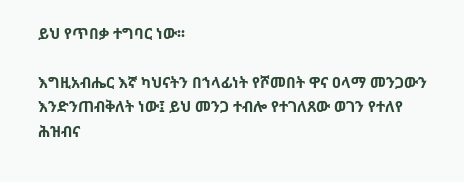ይህ የጥበቃ ተግባር ነው፡፡

እግዚአብሔር እኛ ካህናትን በኀላፊነት የሾመበት ዋና ዐላማ መንጋውን እንድንጠብቅለት ነው፤ ይህ መንጋ ተብሎ የተገለጸው ወገን የተለየ ሕዝብና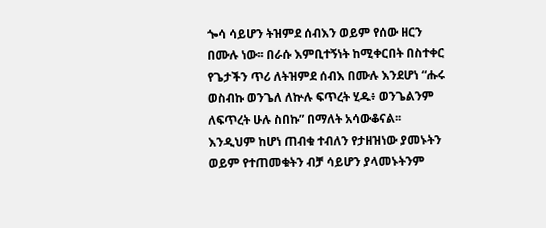ጐሳ ሳይሆን ትዝምደ ሰብእን ወይም የሰው ዘርን በሙሉ ነው፡፡ በራሱ እምቢተኝነት ከሚቀርበት በስተቀር የጌታችን ጥሪ ለትዝምደ ሰብእ በሙሉ እንደሆነ “ሑሩ ወስብኩ ወንጌለ ለኵሉ ፍጥረት ሂዱ፥ ወንጌልንም ለፍጥረት ሁሉ ስበኩ” በማለት አሳውቆናል፡፡ እንዲህም ከሆነ ጠብቁ ተብለን የታዘዝነው ያመኑትን ወይም የተጠመቁትን ብቻ ሳይሆን ያላመኑትንም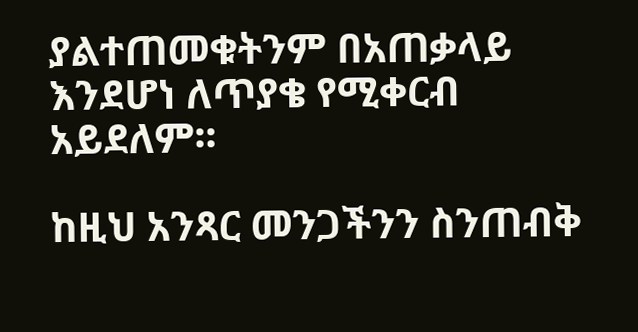ያልተጠመቁትንም በአጠቃላይ እንደሆነ ለጥያቄ የሚቀርብ አይደለም፡፡

ከዚህ አንጻር መንጋችንን ስንጠብቅ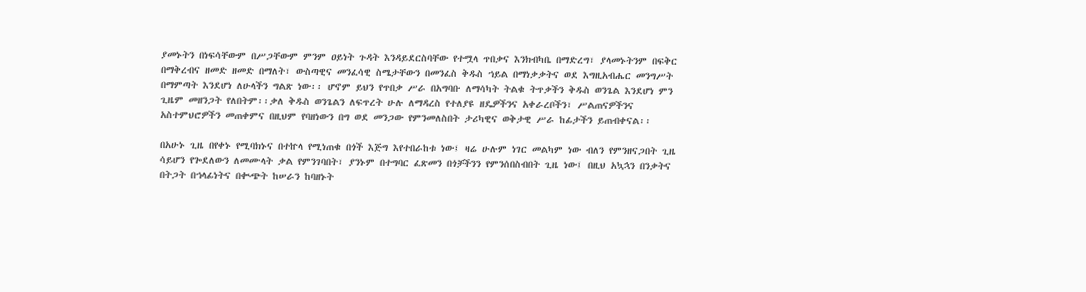ያመኑትን በነፍሳቸውም በሥጋቸውም ምንም ዐይነት ጉዳት እንዳይደርስባቸው የተሟላ ጥበቃና እንክብካቤ በማድረግ፣ ያላመኑትንም በፍቅር በማቅረብና ዘመድ ዘመድ በማለት፣ ውስጣዊና መንፈሳዊ ስሜታቸውን በመንፈስ ቅዱስ ኀይል በማነቃቃትና ወደ እግዚአብሔር መንግሥት በማምጣት እንደሆነ ለሁላችን ግልጽ ነው፡፡ ሆኖም ይህን የጥበቃ ሥራ በአግባቡ ለማሳካት ትልቁ ትጥቃችን ቅዱስ ወንጌል እንደሆነ ምን ጊዜም መዘንጋት የለበትም፡፡ቃለ ቅዱስ ወንጌልን ለፍጥረት ሁሉ ለማዳረስ የተለያዩ ዘዴዎችንና አቀራረቦችን፣ ሥልጠናዎችንና አስተምህሮዎችን መጠቀምና በዚህም የባዘነውን በግ ወደ መንጋው የምንመለስበት ታሪካዊና ወቅታዊ ሥራ ከፊታችን ይጠብቀናል፡፡

በአሁኑ ጊዜ በየቀኑ የሚባክኑና በተኵላ የሚነጠቁ በጎች እጅግ እየተበራከቱ ነው፤ ዛሬ ሁሉም ነገር መልካም ነው ብለን የምንዘናጋበት ጊዜ ሳይሆን የጐደለውን ለመሙላት ቃል የምንገባበት፣ ያንኑም በተግባር ፈጽመን በጎቻችንን የምንሰበስብበት ጊዜ ነው፤ በዚህ አኳኋን በንቃትና በትጋት በኀላፊነትና በቊጭት ከሠራን ከባዘኑት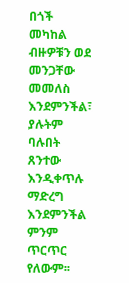በጎች መካከል ብዙዎቹን ወደ መንጋቸው መመለስ እንደምንችል፣ ያሉትም ባሉበት ጸንተው እንዲቀጥሉ ማድረግ እንደምንችል ምንም ጥርጥር የለውም፡፡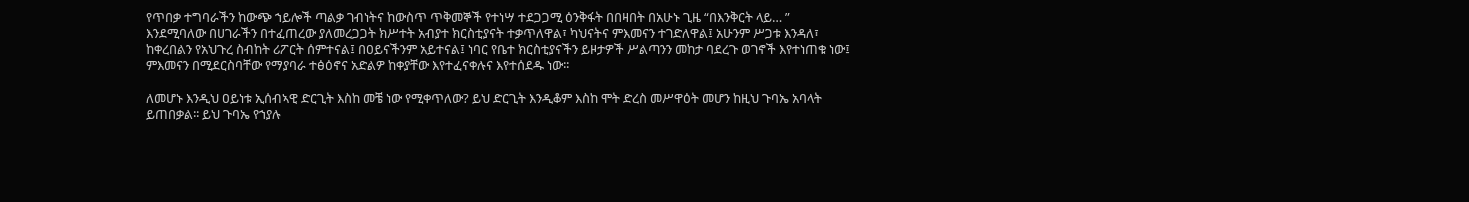የጥበቃ ተግባራችን ከውጭ ኀይሎች ጣልቃ ገብነትና ከውስጥ ጥቅመኞች የተነሣ ተደጋጋሚ ዕንቅፋት በበዛበት በአሁኑ ጊዜ “በእንቅርት ላይ… ” እንደሚባለው በሀገራችን በተፈጠረው ያለመረጋጋት ክሥተት አብያተ ክርስቲያናት ተቃጥለዋል፣ ካህናትና ምእመናን ተገድለዋል፤ አሁንም ሥጋቱ እንዳለ፣ ከቀረበልን የአህጉረ ስብከት ሪፖርት ሰምተናል፤ በዐይናችንም አይተናል፤ ነባር የቤተ ክርስቲያናችን ይዞታዎች ሥልጣንን መከታ ባደረጉ ወገኖች እየተነጠቁ ነው፤ ምእመናን በሚደርስባቸው የማያባራ ተፅዕኖና አድልዎ ከቀያቸው እየተፈናቀሉና እየተሰደዱ ነው፡፡

ለመሆኑ እንዲህ ዐይነቱ ኢሰብኣዊ ድርጊት እስከ መቼ ነው የሚቀጥለው? ይህ ድርጊት እንዲቆም እስከ ሞት ድረስ መሥዋዕት መሆን ከዚህ ጉባኤ አባላት ይጠበቃል፡፡ ይህ ጉባኤ የኀያሉ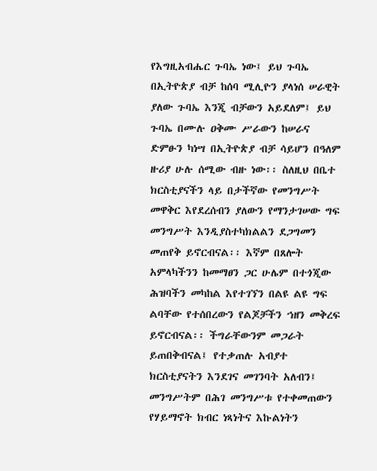የእግዚአብሔር ጉባኤ ነው፤ ይህ ጉባኤ በኢትዮጵያ ብቻ ከሰባ ሚሊዮን ያላነሰ ሠራዊት ያለው ጉባኤ እንጂ ብቻውን አይደለም፤ ይህ ጉባኤ በሙሉ ዐቅሙ ሥራውን ከሠራና ድምፁን ካነሣ በኢትዮጵያ ብቻ ሳይሆን በዓለም ዙሪያ ሁሉ ሰሚው ብዙ ነው፡፡ ስለዚህ በቤተ ክርስቲያናችን ላይ በታችኛው የመንግሥት መዋቅር እየደረሰብን ያለውን የማንታገሠው ግፍ መንግሥት እንዲያስተካክልልን ደጋግመን መጠየቅ ይኖርብናል፡፡ እኛም በጸሎት አምላካችንን ከመማፀን ጋር ሁሌም በተጎጂው ሕዝባችን መካከል እየተገኘን በልዩ ልዩ ግፍ ልባቸው የተሰበረውን የልጆቻችን ኀዘን መቅረፍ ይኖርብናል፡፡ ችግራቸውንም መጋራት ይጠበቅብናል፤ የተቃጠሉ አብያተ ክርስቲያናትን እንደገና መገንባት አለብን፤ መንግሥትም በሕገ መንግሥቱ የተቀመጠውን የሃይማኖት ክብር ነጻነትና እኩልነትን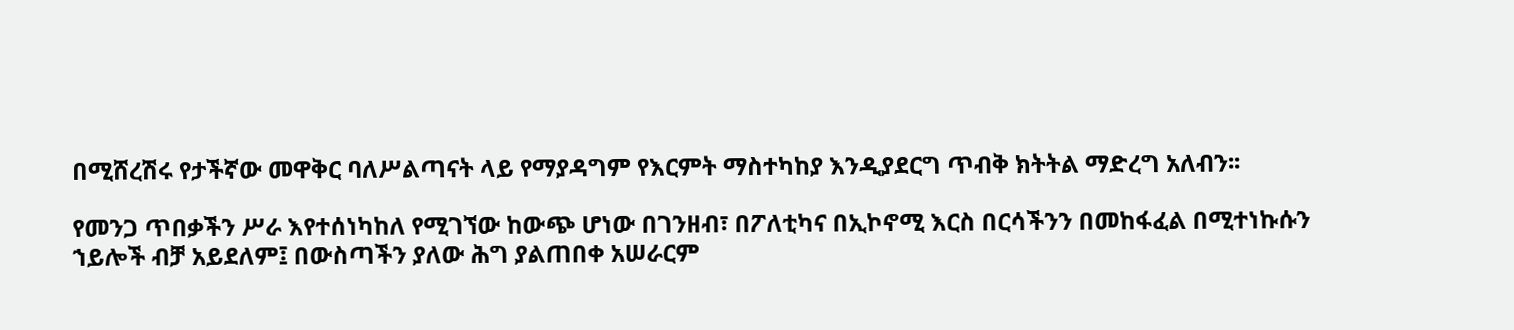በሚሸረሽሩ የታችኛው መዋቅር ባለሥልጣናት ላይ የማያዳግም የእርምት ማስተካከያ እንዲያደርግ ጥብቅ ክትትል ማድረግ አለብን፡፡

የመንጋ ጥበቃችን ሥራ እየተሰነካከለ የሚገኘው ከውጭ ሆነው በገንዘብ፣ በፖለቲካና በኢኮኖሚ እርስ በርሳችንን በመከፋፈል በሚተነኩሱን ኀይሎች ብቻ አይደለም፤ በውስጣችን ያለው ሕግ ያልጠበቀ አሠራርም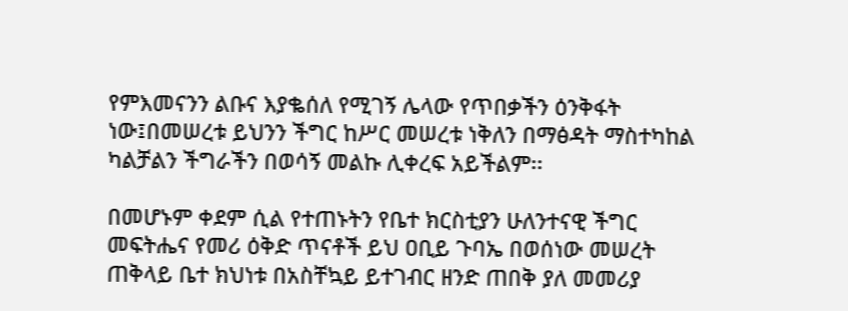የምእመናንን ልቡና እያቈሰለ የሚገኝ ሌላው የጥበቃችን ዕንቅፋት ነው፤በመሠረቱ ይህንን ችግር ከሥር መሠረቱ ነቅለን በማፅዳት ማስተካከል ካልቻልን ችግራችን በወሳኝ መልኩ ሊቀረፍ አይችልም፡፡

በመሆኑም ቀደም ሲል የተጠኑትን የቤተ ክርስቲያን ሁለንተናዊ ችግር መፍትሔና የመሪ ዕቅድ ጥናቶች ይህ ዐቢይ ጉባኤ በወሰነው መሠረት ጠቅላይ ቤተ ክህነቱ በአስቸኳይ ይተገብር ዘንድ ጠበቅ ያለ መመሪያ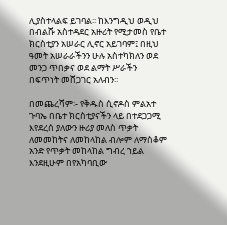ሊያስተላልፍ ይገባል፡፡ ከእንግዲህ ወዲህ በብልሹ አስተዳደር አዙሪት የሚታመስ የቤተ ክርስቲያን አሠራር ሊኖር አይገባም፤ በዚህ ዓመት አሠራራችንን ሁሉ አስተካክለን ወደ መንጋ ጥበቃና ወደ ልማት ሥራችን በፍጥነት መሸጋገር አለብን፡፡

በመጨረሻም፡- የቅዱስ ሲኖዶስ ምልአተ ጉባኤ በቤተ ክርስቲያናችን ላይ በተደጋጋሚ እየደረሰ ያለውን ዙሪያ መለስ ጥቃት ለመመከትና ለመከላከል ብሎም ለማስቆም አንድ የጥቃት መከላከል ግብረ ኀይል እንደዚሁም በየአካባቢው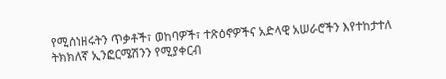የሚሰነዘሩትን ጥቃቶች፣ ወከባዎች፣ ተጽዕኖዎችና አድላዊ አሠራሮችን እየተከታተለ ትክክለኛ ኢንፎርሜሽንን የሚያቀርብ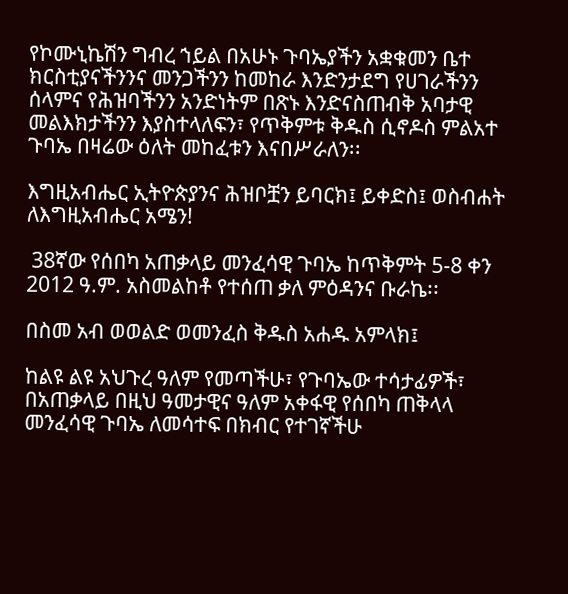የኮሙኒኬሽን ግብረ ኀይል በአሁኑ ጉባኤያችን አቋቁመን ቤተ ክርስቲያናችንንና መንጋችንን ከመከራ እንድንታደግ የሀገራችንን ሰላምና የሕዝባችንን አንድነትም በጽኑ እንድናስጠብቅ አባታዊ መልእክታችንን እያስተላለፍን፣ የጥቅምቱ ቅዱስ ሲኖዶስ ምልአተ ጉባኤ በዛሬው ዕለት መከፈቱን እናበሥራለን፡፡

እግዚአብሔር ኢትዮጵያንና ሕዝቦቿን ይባርክ፤ ይቀድስ፤ ወስብሐት ለእግዚአብሔር አሜን!

 38ኛው የሰበካ አጠቃላይ መንፈሳዊ ጉባኤ ከጥቅምት 5-8 ቀን 2012 ዓ.ም. አስመልከቶ የተሰጠ ቃለ ምዕዳንና ቡራኬ፡፡

በስመ አብ ወወልድ ወመንፈስ ቅዱስ አሐዱ አምላክ፤

ከልዩ ልዩ አህጉረ ዓለም የመጣችሁ፣ የጉባኤው ተሳታፊዎች፣ በአጠቃላይ በዚህ ዓመታዊና ዓለም አቀፋዊ የሰበካ ጠቅላላ መንፈሳዊ ጉባኤ ለመሳተፍ በክብር የተገኛችሁ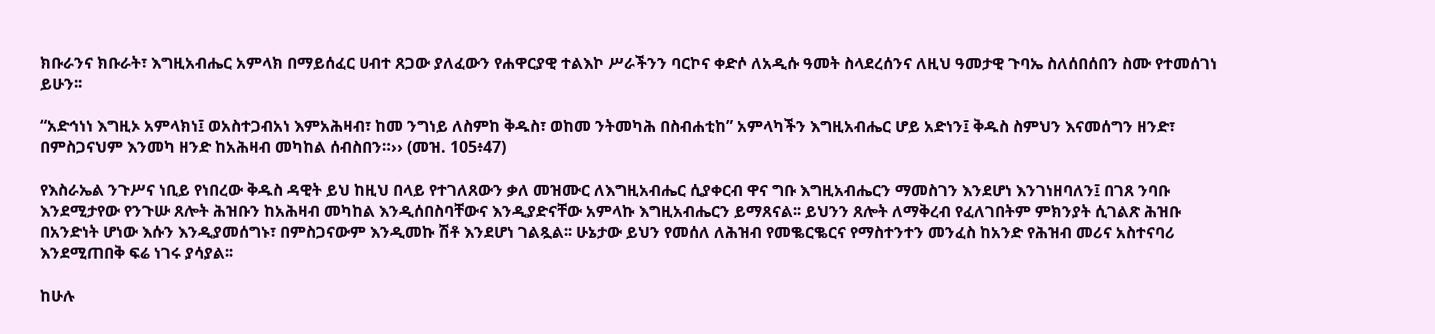ክቡራንና ክቡራት፣ እግዚአብሔር አምላክ በማይሰፈር ሀብተ ጸጋው ያለፈውን የሐዋርያዊ ተልእኮ ሥራችንን ባርኮና ቀድሶ ለአዲሱ ዓመት ስላደረሰንና ለዚህ ዓመታዊ ጉባኤ ስለሰበሰበን ስሙ የተመሰገነ ይሁን፡፡

“አድኅነነ እግዚኦ አምላክነ፤ ወአስተጋብአነ እምአሕዛብ፣ ከመ ንግነይ ለስምከ ቅዱስ፣ ወከመ ንትመካሕ በስብሐቲከ” አምላካችን እግዚአብሔር ሆይ አድነን፤ ቅዱስ ስምህን እናመሰግን ዘንድ፣ በምስጋናህም እንመካ ዘንድ ከአሕዛብ መካከል ሰብስበን።›› (መዝ. 105፥47)

የእስራኤል ንጉሥና ነቢይ የነበረው ቅዱስ ዳዊት ይህ ከዚህ በላይ የተገለጸውን ቃለ መዝሙር ለእግዚአብሔር ሲያቀርብ ዋና ግቡ እግዚአብሔርን ማመስገን እንደሆነ እንገነዘባለን፤ በገጸ ንባቡ እንደሚታየው የንጉሡ ጸሎት ሕዝቡን ከአሕዛብ መካከል እንዲሰበስባቸውና እንዲያድናቸው አምላኩ እግዚአብሔርን ይማጸናል፡፡ ይህንን ጸሎት ለማቅረብ የፈለገበትም ምክንያት ሲገልጽ ሕዝቡ በአንድነት ሆነው እሱን እንዲያመሰግኑ፣ በምስጋናውም እንዲመኩ ሽቶ እንደሆነ ገልጿል፡፡ ሁኔታው ይህን የመሰለ ለሕዝብ የመቈርቈርና የማስተንተን መንፈስ ከአንድ የሕዝብ መሪና አስተናባሪ እንደሚጠበቅ ፍሬ ነገሩ ያሳያል፡፡

ከሁሉ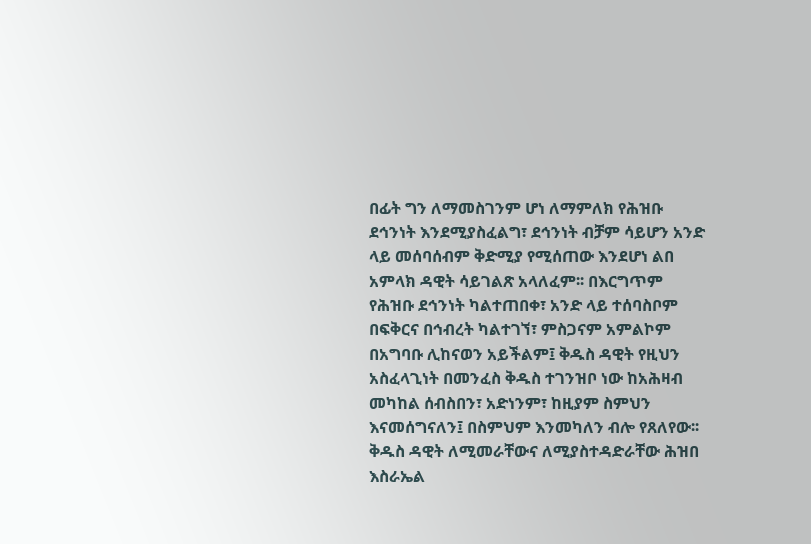በፊት ግን ለማመስገንም ሆነ ለማምለክ የሕዝቡ ደኅንነት እንደሚያስፈልግ፣ ደኅንነት ብቻም ሳይሆን አንድ ላይ መሰባሰብም ቅድሚያ የሚሰጠው እንደሆነ ልበ አምላክ ዳዊት ሳይገልጽ አላለፈም፡፡ በእርግጥም የሕዝቡ ደኅንነት ካልተጠበቀ፣ አንድ ላይ ተሰባስቦም በፍቅርና በኅብረት ካልተገኘ፣ ምስጋናም አምልኮም በአግባቡ ሊከናወን አይችልም፤ ቅዱስ ዳዊት የዚህን አስፈላጊነት በመንፈስ ቅዱስ ተገንዝቦ ነው ከአሕዛብ መካከል ሰብስበን፣ አድነንም፣ ከዚያም ስምህን እናመሰግናለን፤ በስምህም እንመካለን ብሎ የጸለየው፡፡ ቅዱስ ዳዊት ለሚመራቸውና ለሚያስተዳድራቸው ሕዝበ እስራኤል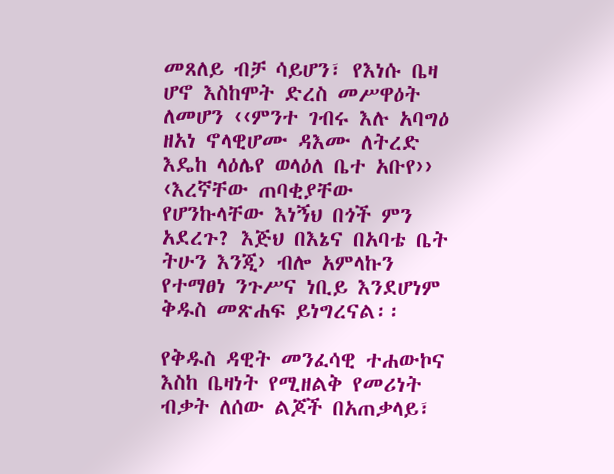መጸለይ ብቻ ሳይሆን፣ የእነሱ ቤዛ ሆኖ እስከሞት ድረስ መሥዋዕት ለመሆን ‹‹ምንተ ገብሩ እሉ አባግዕ ዘአነ ኖላዊሆሙ ዳእሙ ለትረድ እዴከ ላዕሌየ ወላዕለ ቤተ አቡየ›› ‹እረኛቸው ጠባቂያቸው የሆንኩላቸው እነኝህ በጎች ምን አደረጉ? እጅህ በእኔና በአባቴ ቤት ትሁን እንጂ› ብሎ አምላኩን የተማፀነ ንጉሥና ነቢይ እንደሆነም ቅዱስ መጽሐፍ ይነግረናል፡፡

የቅዱስ ዳዊት መንፈሳዊ ተሐውኮና እስከ ቤዛነት የሚዘልቅ የመሪነት ብቃት ለሰው ልጆች በአጠቃላይ፣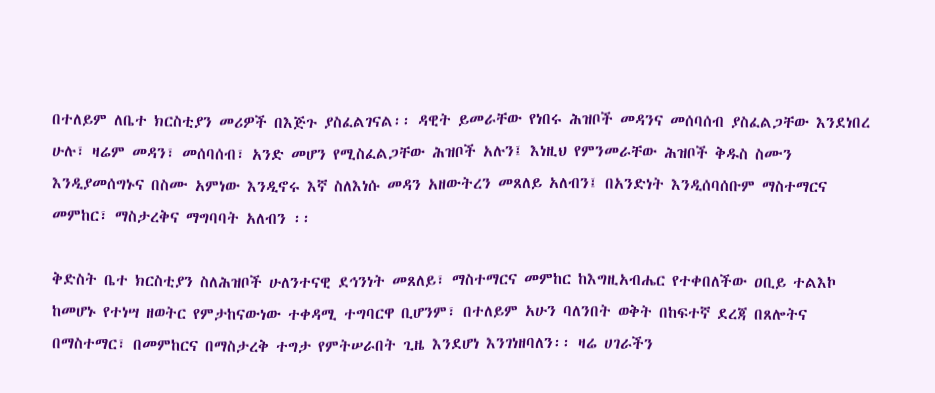በተለይም ለቤተ ክርስቲያን መሪዎች በእጅጉ ያስፈልገናል፡፡ ዳዊት ይመራቸው የነበሩ ሕዝቦች መዳንና መሰባሰብ ያስፈልጋቸው እንደነበረ ሁሉ፣ ዛሬም መዳን፣ መሰባሰብ፣ አንድ መሆን የሚስፈልጋቸው ሕዝቦች አሉን፤ እነዚህ የምንመራቸው ሕዝቦች ቅዱስ ስሙን እንዲያመሰግኑና በስሙ አምነው እንዲኖሩ እኛ ስለእነሱ መዳን አዘውትረን መጸለይ አለብን፤ በአንድነት እንዲሰባሰቡም ማስተማርና መምከር፣ ማስታረቅና ማግባባት አለብን ፡፡

ቅድስት ቤተ ክርስቲያን ስለሕዝቦች ሁለንተናዊ ደኅንነት መጸለይ፣ ማስተማርና መምከር ከእግዚአብሔር የተቀበለችው ዐቢይ ተልእኮ ከመሆኑ የተነሣ ዘወትር የምታከናውነው ተቀዳሚ ተግባርዋ ቢሆንም፣ በተለይም አሁን ባለንበት ወቅት በከፍተኛ ደረጃ በጸሎትና በማስተማር፣ በመምከርና በማስታረቅ ተግታ የምትሠራበት ጊዜ እንደሆነ እንገነዘባለን፡፡ ዛሬ ሀገራችን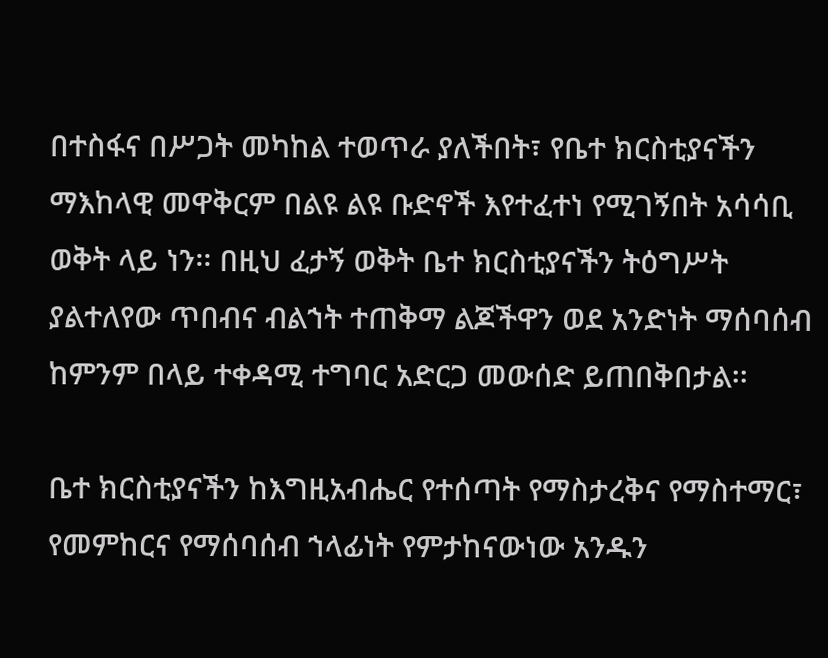በተስፋና በሥጋት መካከል ተወጥራ ያለችበት፣ የቤተ ክርስቲያናችን ማእከላዊ መዋቅርም በልዩ ልዩ ቡድኖች እየተፈተነ የሚገኝበት አሳሳቢ ወቅት ላይ ነን፡፡ በዚህ ፈታኝ ወቅት ቤተ ክርስቲያናችን ትዕግሥት ያልተለየው ጥበብና ብልኀት ተጠቅማ ልጆችዋን ወደ አንድነት ማሰባሰብ ከምንም በላይ ተቀዳሚ ተግባር አድርጋ መውሰድ ይጠበቅበታል፡፡

ቤተ ክርስቲያናችን ከእግዚአብሔር የተሰጣት የማስታረቅና የማስተማር፣ የመምከርና የማሰባሰብ ኀላፊነት የምታከናውነው አንዱን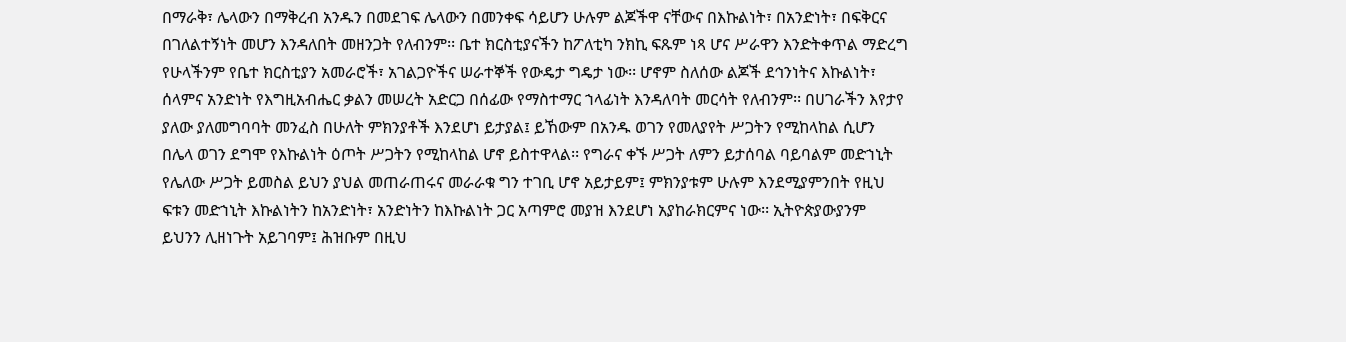በማራቅ፣ ሌላውን በማቅረብ አንዱን በመደገፍ ሌላውን በመንቀፍ ሳይሆን ሁሉም ልጆችዋ ናቸውና በእኩልነት፣ በአንድነት፣ በፍቅርና በገለልተኝነት መሆን እንዳለበት መዘንጋት የለብንም፡፡ ቤተ ክርስቲያናችን ከፖለቲካ ንክኪ ፍጹም ነጻ ሆና ሥራዋን እንድትቀጥል ማድረግ የሁላችንም የቤተ ክርስቲያን አመራሮች፣ አገልጋዮችና ሠራተኞች የውዴታ ግዴታ ነው፡፡ ሆኖም ስለሰው ልጆች ደኅንነትና እኩልነት፣ ሰላምና አንድነት የእግዚአብሔር ቃልን መሠረት አድርጋ በሰፊው የማስተማር ኀላፊነት እንዳለባት መርሳት የለብንም፡፡ በሀገራችን እየታየ ያለው ያለመግባባት መንፈስ በሁለት ምክንያቶች እንደሆነ ይታያል፤ ይኸውም በአንዱ ወገን የመለያየት ሥጋትን የሚከላከል ሲሆን በሌላ ወገን ደግሞ የእኩልነት ዕጦት ሥጋትን የሚከላከል ሆኖ ይስተዋላል፡፡ የግራና ቀኙ ሥጋት ለምን ይታሰባል ባይባልም መድኀኒት የሌለው ሥጋት ይመስል ይህን ያህል መጠራጠሩና መራራቁ ግን ተገቢ ሆኖ አይታይም፤ ምክንያቱም ሁሉም እንደሚያምንበት የዚህ ፍቱን መድኀኒት እኩልነትን ከአንድነት፣ አንድነትን ከእኩልነት ጋር አጣምሮ መያዝ እንደሆነ አያከራክርምና ነው፡፡ ኢትዮጵያውያንም ይህንን ሊዘነጉት አይገባም፤ ሕዝቡም በዚህ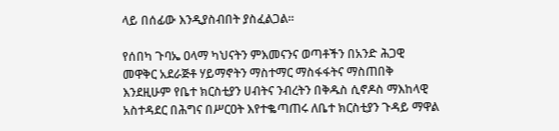ላይ በሰፊው እንዲያስብበት ያስፈልጋል፡፡

የሰበካ ጉባኤ ዐላማ ካህናትን ምእመናንና ወጣቶችን በአንድ ሕጋዊ መዋቅር አደራጅቶ ሃይማኖትን ማስተማር ማስፋፋትና ማስጠበቅ እንደዚሁም የቤተ ክርስቲያን ሀብትና ንብረትን በቅዱስ ሲኖዶስ ማእከላዊ አስተዳደር በሕግና በሥርዐት እየተቈጣጠሩ ለቤተ ክርስቲያን ጉዳይ ማዋል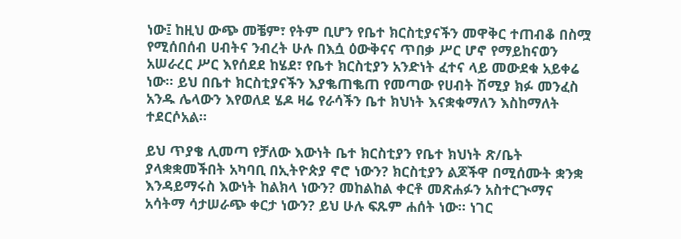ነው፤ ከዚህ ውጭ መቼም፣ የትም ቢሆን የቤተ ክርስቲያናችን መዋቅር ተጠብቆ በስሟ የሚሰበሰብ ሀብትና ንብረት ሁሉ በእሷ ዕውቅናና ጥበቃ ሥር ሆኖ የማይከናወን አሠራረር ሥር እየሰደደ ከሄደ፣ የቤተ ክርስቲያን አንድነት ፈተና ላይ መውደቁ አይቀሬ ነው፡፡ ይህ በቤተ ክርስቲያናችን እያቈጠቈጠ የመጣው የሀብት ሽሚያ ክፉ መንፈስ አንዱ ሌላውን እየወለደ ሄዶ ዛሬ የራሳችን ቤተ ክህነት እናቋቁማለን እስከማለት ተደርሶአል፡፡

ይህ ጥያቄ ሊመጣ የቻለው እውነት ቤተ ክርስቲያን የቤተ ክህነት ጽ/ቤት ያላቋቋመችበት አካባቢ በኢትዮጵያ ኖሮ ነውን? ክርስቲያን ልጆችዋ በሚሰሙት ቋንቋ እንዳይማሩስ እውነት ከልክላ ነውን? መከልከል ቀርቶ መጽሐፉን አስተርጒማና አሳትማ ሳታሠራጭ ቀርታ ነውን? ይህ ሁሉ ፍጹም ሐሰት ነው፡፡ ነገር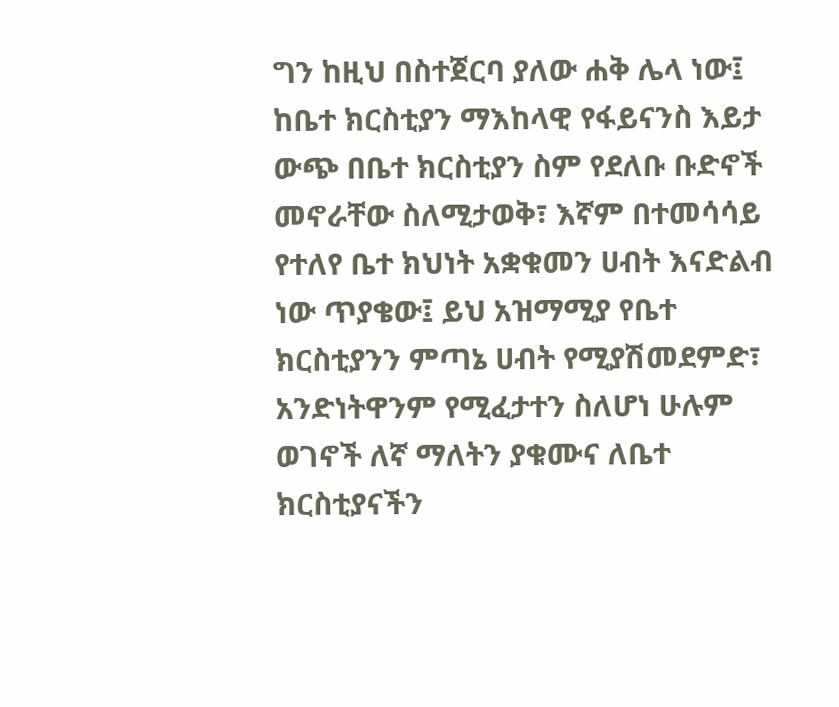ግን ከዚህ በስተጀርባ ያለው ሐቅ ሌላ ነው፤ ከቤተ ክርስቲያን ማእከላዊ የፋይናንስ እይታ ውጭ በቤተ ክርስቲያን ስም የደለቡ ቡድኖች መኖራቸው ስለሚታወቅ፣ እኛም በተመሳሳይ የተለየ ቤተ ክህነት አቋቁመን ሀብት እናድልብ ነው ጥያቄው፤ ይህ አዝማሚያ የቤተ ክርስቲያንን ምጣኔ ሀብት የሚያሽመደምድ፣ አንድነትዋንም የሚፈታተን ስለሆነ ሁሉም ወገኖች ለኛ ማለትን ያቁሙና ለቤተ ክርስቲያናችን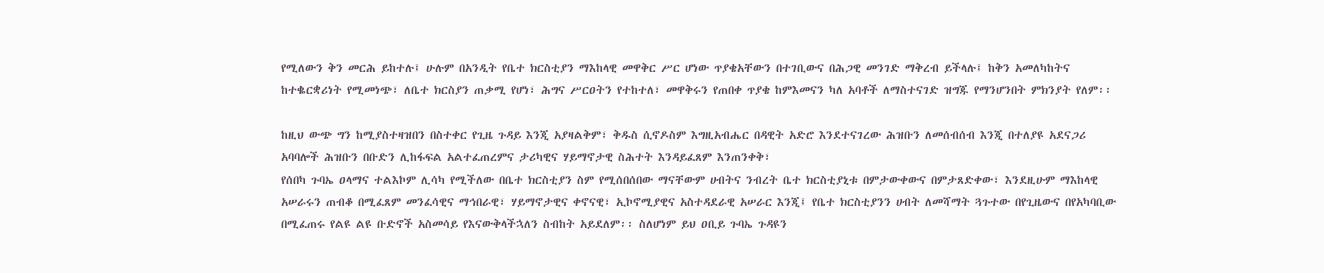የሚለውን ቅን መርሕ ይከተሉ፤ ሁሉም በአንዲት የቤተ ክርስቲያን ማእከላዊ መዋቅር ሥር ሆነው ጥያቄአቸውን በተገቢውና በሕጋዊ መንገድ ማቅረብ ይችላሉ፤ ከቅን አመለካከትና ከተቈርቋሪነት የሚመነጭ፣ ለቤተ ክርስያን ጠቃሚ የሆነ፣ ሕግና ሥርዐትን የተከተለ፣ መዋቅሩን የጠበቀ ጥያቄ ከምእመናን ካለ አባቶች ለማስተናገድ ዝግጁ የማንሆንበት ምክንያት የለም፡፡

ከዚህ ውጭ ግን ከሚያስተዛዝበን በስተቀር የጊዜ ጉዳይ እንጂ አያዛልቅም፣ ቅዱስ ሲኖዶስም እግዚአብሔር በዳዊት አድሮ እንደተናገረው ሕዝቡን ለመሰብሰብ እንጂ በተለያዩ አደናጋሪ አባባሎች ሕዝቡን በቡድን ሊከፋፍል አልተፈጠረምና ታሪካዊና ሃይማኖታዊ ስሕተት እንዳይፈጸም እንጠንቀቅ፣
የሰበካ ጉባኤ ዐላማና ተልእኮም ሊሳካ የሚችለው በቤተ ክርስቲያን ስም የሚሰበሰበው ማናቸውም ሀብትና ንብረት ቤተ ክርስቲያኒቱ በምታውቀውና በምታጸድቀው፣ እንደዚሁም ማእከላዊ አሠራሩን ጠብቆ በሚፈጸም መንፈሳዊና ማኅበራዊ፣ ሃይማኖታዊና ቀኖናዊ፣ ኢኮኖሚያዊና አስተዳደራዊ አሠራር እንጂ፤ የቤተ ክርስቲያንን ሀብት ለመሻማት ጓጉተው በየጊዜውና በየአካባቢው በሚፈጠሩ የልዩ ልዩ ቡድኖች አስመሳይ የእናውቅላችኋለን ስብከት አይደለም፡፡ ስለሆነም ይህ ዐቢይ ጉባኤ ጉዳዩን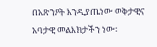በአጽንዖት እንዲያጤነው ወቅታዊና አባታዊ መልእክታችን ነው፡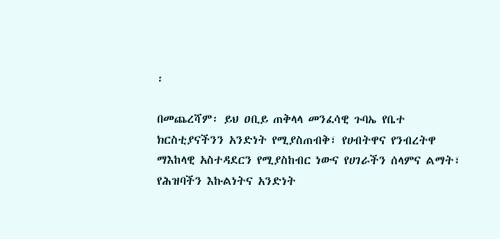፡

በመጨረሻም፡ ይህ ዐቢይ ጠቅላላ መንፈሳዊ ጉባኤ የቤተ ክርስቲያናችንን አንድነት የሚያስጠብቅ፣ የሀብትዋና የንብረትዋ ማእከላዊ አስተዳደርን የሚያስከብር ነውና የሀገራችን ሰላምና ልማት፣ የሕዝባችን እኩልነትና አንድነት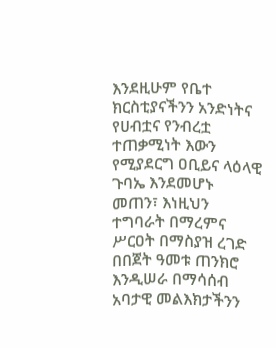እንደዚሁም የቤተ ክርስቲያናችንን አንድነትና የሀብቷና የንብረቷ ተጠቃሚነት እውን የሚያደርግ ዐቢይና ላዕላዊ ጉባኤ እንደመሆኑ መጠን፣ እነዚህን ተግባራት በማረምና ሥርዐት በማስያዝ ረገድ በበጀት ዓመቱ ጠንክሮ እንዲሠራ በማሳሰብ አባታዊ መልእክታችንን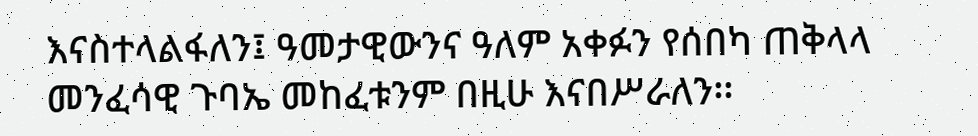እናስተላልፋለን፤ ዓመታዊውንና ዓለም አቀፉን የሰበካ ጠቅላላ መንፈሳዊ ጉባኤ መከፈቱንም በዚሁ እናበሥራለን፡፡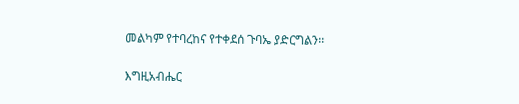መልካም የተባረከና የተቀደሰ ጉባኤ ያድርግልን፡፡

እግዚአብሔር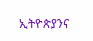ኢትዮጵያንና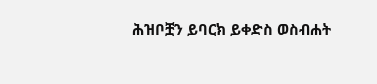ሕዝቦቿን ይባርክ ይቀድስ ወስብሐት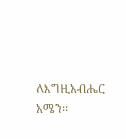ለእግዚአብሔር አሜን፡፡